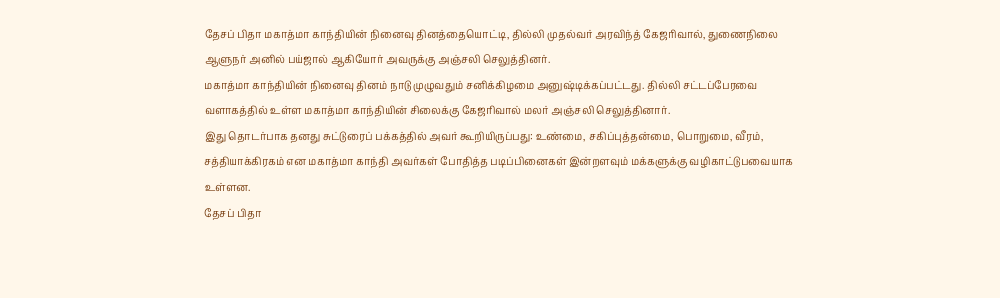தேசப் பிதா மகாத்மா காந்தியின் நினைவு தினத்தையொட்டி, தில்லி முதல்வர் அரவிந்த் கேஜரிவால், துணைநிலை ஆளுநர் அனில் பய்ஜால் ஆகியோர் அவருக்கு அஞ்சலி செலுத்தினர்.
மகாத்மா காந்தியின் நினைவு தினம் நாடு முழுவதும் சனிக்கிழமை அனுஷ்டிக்கப்பட்டது. தில்லி சட்டப்பேரவை வளாகத்தில் உள்ள மகாத்மா காந்தியின் சிலைக்கு கேஜரிவால் மலர் அஞ்சலி செலுத்தினார்.
இது தொடர்பாக தனது சுட்டுரைப் பக்கத்தில் அவர் கூறியிருப்பது: உண்மை, சகிப்புத்தன்மை, பொறுமை, வீரம், சத்தியாக்கிரகம் என மகாத்மா காந்தி அவர்கள் போதித்த படிப்பினைகள் இன்றளவும் மக்களுக்கு வழிகாட்டுபவையாக உள்ளன.
தேசப் பிதா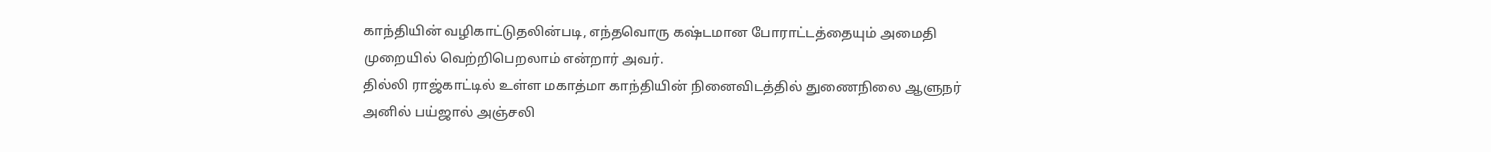காந்தியின் வழிகாட்டுதலின்படி, எந்தவொரு கஷ்டமான போராட்டத்தையும் அமைதி முறையில் வெற்றிபெறலாம் என்றார் அவர்.
தில்லி ராஜ்காட்டில் உள்ள மகாத்மா காந்தியின் நினைவிடத்தில் துணைநிலை ஆளுநர் அனில் பய்ஜால் அஞ்சலி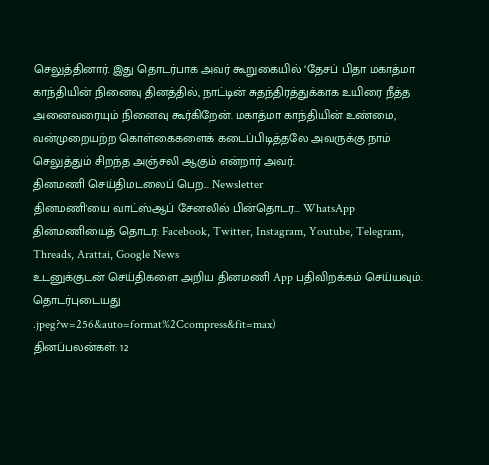செலுத்தினார். இது தொடர்பாக அவர் கூறுகையில் ‘தேசப் பிதா மகாத்மா காந்தியின் நினைவு தினத்தில், நாட்டின் சுதந்திரத்துக்காக உயிரை நீத்த அனைவரையும் நினைவு கூர்கிறேன். மகாத்மா காந்தியின் உண்மை, வன்முறையற்ற கொள்கைகளைக் கடைப்பிடித்தலே அவருக்கு நாம் செலுத்தும் சிறந்த அஞ்சலி ஆகும் என்றார் அவர்.
தினமணி செய்திமடலைப் பெற... Newsletter
தினமணி'யை வாட்ஸ்ஆப் சேனலில் பின்தொடர... WhatsApp
தினமணியைத் தொடர: Facebook, Twitter, Instagram, Youtube, Telegram, Threads, Arattai, Google News
உடனுக்குடன் செய்திகளை அறிய தினமணி App பதிவிறக்கம் செய்யவும்.
தொடர்புடையது
.jpeg?w=256&auto=format%2Ccompress&fit=max)
தினப்பலன்கள்: 12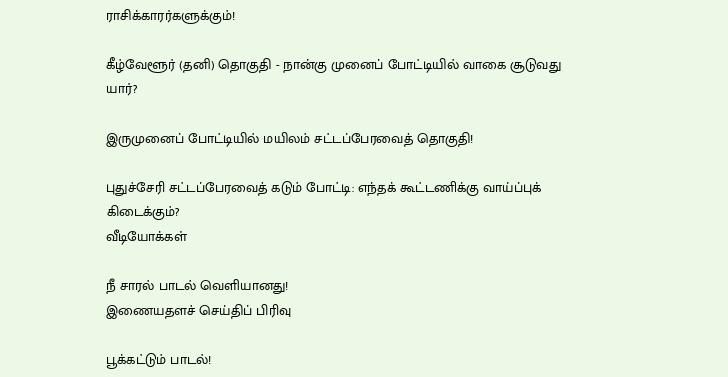ராசிக்காரர்களுக்கும்!

கீழ்வேளூர் (தனி) தொகுதி - நான்கு முனைப் போட்டியில் வாகை சூடுவது யார்?

இருமுனைப் போட்டியில் மயிலம் சட்டப்பேரவைத் தொகுதி!

புதுச்சேரி சட்டப்பேரவைத் கடும் போட்டி: எந்தக் கூட்டணிக்கு வாய்ப்புக் கிடைக்கும்?
வீடியோக்கள்

நீ சாரல் பாடல் வெளியானது!
இணையதளச் செய்திப் பிரிவு

பூக்கட்டும் பாடல்!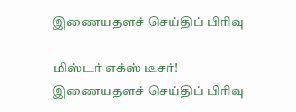இணையதளச் செய்திப் பிரிவு

மிஸ்டர் எக்ஸ் டீசர்!
இணையதளச் செய்திப் பிரிவு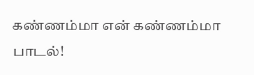கண்ணம்மா என் கண்ணம்மா பாடல்!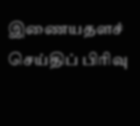இணையதளச் செய்திப் பிரிவு